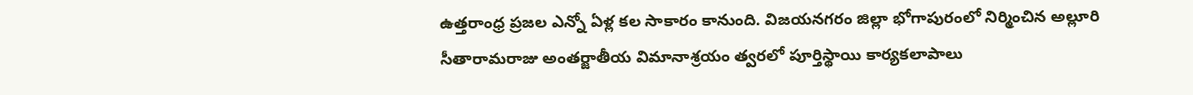ఉత్తరాంధ్ర ప్రజల ఎన్నో ఏళ్ల కల సాకారం కానుంది. విజయనగరం జిల్లా భోగాపురంలో నిర్మించిన అల్లూరి సీతారామరాజు అంతర్జాతీయ విమానాశ్రయం త్వరలో పూర్తిస్థాయి కార్యకలాపాలు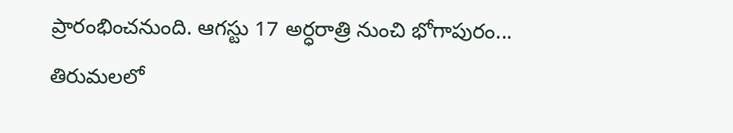ప్రారంభించనుంది. ఆగస్టు 17 అర్ధరాత్రి నుంచి భోగాపురం...
తిరుమలలో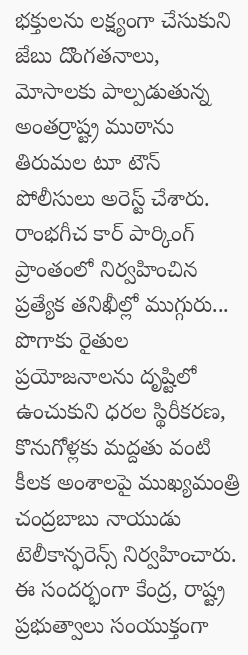భక్తులను లక్ష్యంగా చేసుకుని జేబు దొంగతనాలు, మోసాలకు పాల్పడుతున్న అంతర్రాష్ట్ర ముఠాను తిరుమల టూ టౌన్ పోలీసులు అరెస్ట్ చేశారు. రాంభగీచ కార్ పార్కింగ్ ప్రాంతంలో నిర్వహించిన ప్రత్యేక తనిఖీల్లో ముగ్గురు...
పొగాకు రైతుల ప్రయోజనాలను దృష్టిలో ఉంచుకుని ధరల స్థిరీకరణ, కొనుగోళ్లకు మద్దతు వంటి కీలక అంశాలపై ముఖ్యమంత్రి చంద్రబాబు నాయుడు టెలీకాన్ఫరెన్స్ నిర్వహించారు. ఈ సందర్భంగా కేంద్ర, రాష్ట్ర ప్రభుత్వాలు సంయుక్తంగా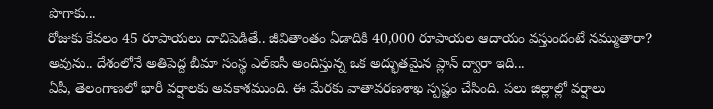పొగాకు...
రోజుకు కేవలం 45 రూపాయలు దాచిపెడితే.. జీవితాంతం ఏడాదికి 40,000 రూపాయల ఆదాయం వస్తుందంటే నమ్ముతారా? అవును.. దేశంలోనే అతిపెద్ద బీమా సంస్థ ఎల్ఐసీ అందిస్తున్న ఒక అద్భుతమైన ప్లాన్ ద్వారా ఇది...
ఏపీ, తెలంగాణలో భారీ వర్షాలకు అవకాశముంది. ఈ మేరకు వాతావరణశాఖ స్పష్టం చేసింది. పలు జిల్లాల్లో వర్షాలు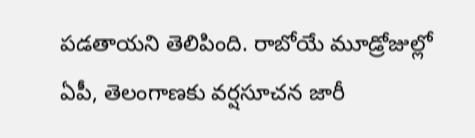పడతాయని తెలిపింది. రాబోయే మూడ్రోజుల్లో ఏపీ, తెలంగాణకు వర్షసూచన జారీ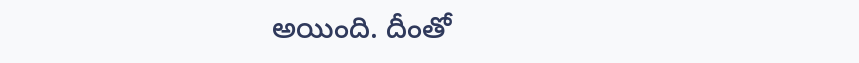అయింది. దీంతో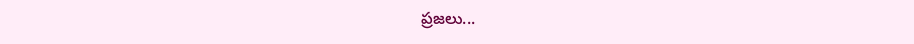ప్రజలు...